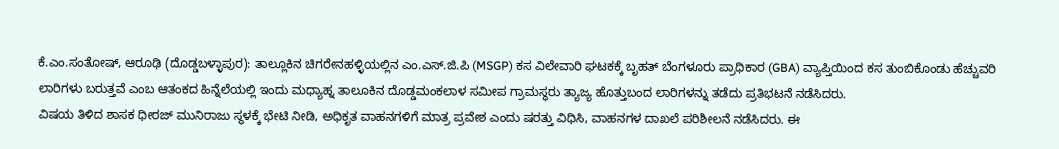ಕೆ.ಎಂ.ಸಂತೋಷ್, ಆರೂಢಿ (ದೊಡ್ಡಬಳ್ಳಾಪುರ): ತಾಲ್ಲೂಕಿನ ಚಿಗರೇನಹಳ್ಳಿಯಲ್ಲಿನ ಎಂ.ಎಸ್.ಜಿ.ಪಿ (MSGP) ಕಸ ವಿಲೇವಾರಿ ಘಟಕಕ್ಕೆ ಬೃಹತ್ ಬೆಂಗಳೂರು ಪ್ರಾಧಿಕಾರ (GBA) ವ್ಯಾಪ್ತಿಯಿಂದ ಕಸ ತುಂಬಿಕೊಂಡು ಹೆಚ್ಚುವರಿ ಲಾರಿಗಳು ಬರುತ್ತವೆ ಎಂಬ ಆತಂಕದ ಹಿನ್ನೆಲೆಯಲ್ಲಿ ಇಂದು ಮಧ್ಯಾಹ್ನ ತಾಲೂಕಿನ ದೊಡ್ಡಮಂಕಲಾಳ ಸಮೀಪ ಗ್ರಾಮಸ್ಥರು ತ್ಯಾಜ್ಯ ಹೊತ್ತುಬಂದ ಲಾರಿಗಳನ್ನು ತಡೆದು ಪ್ರತಿಭಟನೆ ನಡೆಸಿದರು.
ವಿಷಯ ತಿಳಿದ ಶಾಸಕ ಧೀರಜ್ ಮುನಿರಾಜು ಸ್ಥಳಕ್ಕೆ ಭೇಟಿ ನೀಡಿ, ಅಧಿಕೃತ ವಾಹನಗಳಿಗೆ ಮಾತ್ರ ಪ್ರವೇಶ ಎಂದು ಷರತ್ತು ವಿಧಿಸಿ, ವಾಹನಗಳ ದಾಖಲೆ ಪರಿಶೀಲನೆ ನಡೆಸಿದರು. ಈ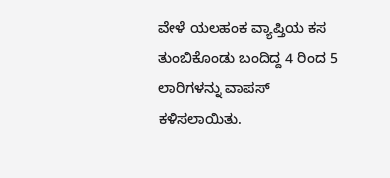ವೇಳೆ ಯಲಹಂಕ ವ್ಯಾಪ್ತಿಯ ಕಸ ತುಂಬಿಕೊಂಡು ಬಂದಿದ್ದ 4 ರಿಂದ 5 ಲಾರಿಗಳನ್ನು ವಾಪಸ್ ಕಳಿಸಲಾಯಿತು.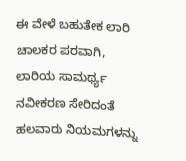ಈ ವೇಳೆ ಬಹುತೇಕ ಲಾರಿ ಚಾಲಕರ ಪರವಾಗಿ, ಲಾರಿಯ ಸಾಮರ್ಥ್ಯ ನವೀಕರಣ ಸೇರಿದಂತೆ ಹಲವಾರು ನಿಯಮಗಳನ್ನು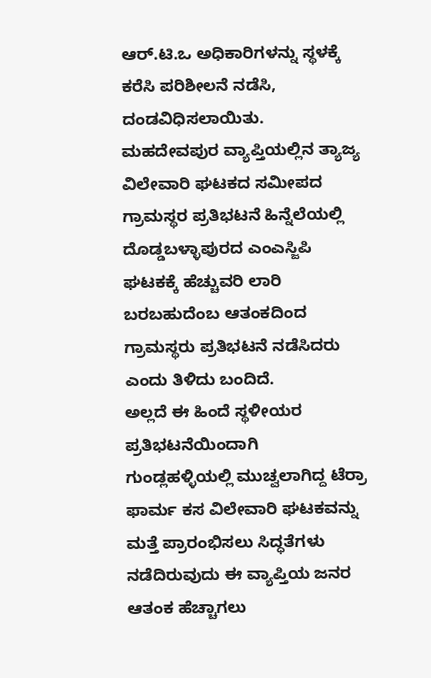ಆರ್.ಟಿ.ಒ ಅಧಿಕಾರಿಗಳನ್ನು ಸ್ಥಳಕ್ಕೆ ಕರೆಸಿ ಪರಿಶೀಲನೆ ನಡೆಸಿ, ದಂಡವಿಧಿಸಲಾಯಿತು.
ಮಹದೇವಪುರ ವ್ಯಾಪ್ತಿಯಲ್ಲಿನ ತ್ಯಾಜ್ಯ ವಿಲೇವಾರಿ ಘಟಕದ ಸಮೀಪದ ಗ್ರಾಮಸ್ಥರ ಪ್ರತಿಭಟನೆ ಹಿನ್ನೆಲೆಯಲ್ಲಿ ದೊಡ್ಡಬಳ್ಳಾಪುರದ ಎಂಎಸ್ಜಿಪಿ ಘಟಕಕ್ಕೆ ಹೆಚ್ಚುವರಿ ಲಾರಿ ಬರಬಹುದೆಂಬ ಆತಂಕದಿಂದ ಗ್ರಾಮಸ್ಥರು ಪ್ರತಿಭಟನೆ ನಡೆಸಿದರು ಎಂದು ತಿಳಿದು ಬಂದಿದೆ.
ಅಲ್ಲದೆ ಈ ಹಿಂದೆ ಸ್ಥಳೀಯರ ಪ್ರತಿಭಟನೆಯಿಂದಾಗಿ ಗುಂಡ್ಲಹಳ್ಳಿಯಲ್ಲಿ ಮುಚ್ವಲಾಗಿದ್ದ ಟೆರ್ರಾ ಫಾರ್ಮ ಕಸ ವಿಲೇವಾರಿ ಘಟಕವನ್ನು ಮತ್ತೆ ಪ್ರಾರಂಭಿಸಲು ಸಿದ್ಧತೆಗಳು ನಡೆದಿರುವುದು ಈ ವ್ಯಾಪ್ತಿಯ ಜನರ ಆತಂಕ ಹೆಚ್ಚಾಗಲು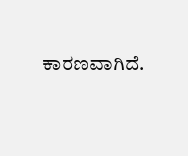ಕಾರಣವಾಗಿದೆ.